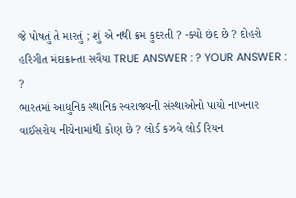જે પોષતું તે મારતું ; શું એ નથી ક્રમ કુદરતી ? -ક્યો છંદ છે ? દોહરો હરિગીત મંદાક્રાન્તા સવૈયા TRUE ANSWER : ? YOUR ANSWER : ?
ભારતમાં આધુનિક સ્થાનિક સ્વરાજ્યની સંસ્થાઓનો પાયો નાખનાર વાઈસરોય નીચેનામાંથી કોણ છે ? લોર્ડ કઝવે લોર્ડ રિયન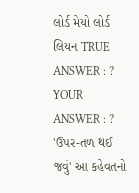લોર્ડ મેયો લોર્ડ લિયન TRUE ANSWER : ? YOUR ANSWER : ?
'ઉપર-તળ થઈ જવું' આ કહેવતનો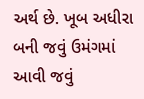અર્થ છે. ખૂબ અધીરા બની જવું ઉમંગમાં આવી જવું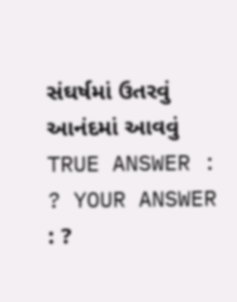સંઘર્ષમાં ઉતરવું આનંદમાં આવવું TRUE ANSWER : ? YOUR ANSWER : ?